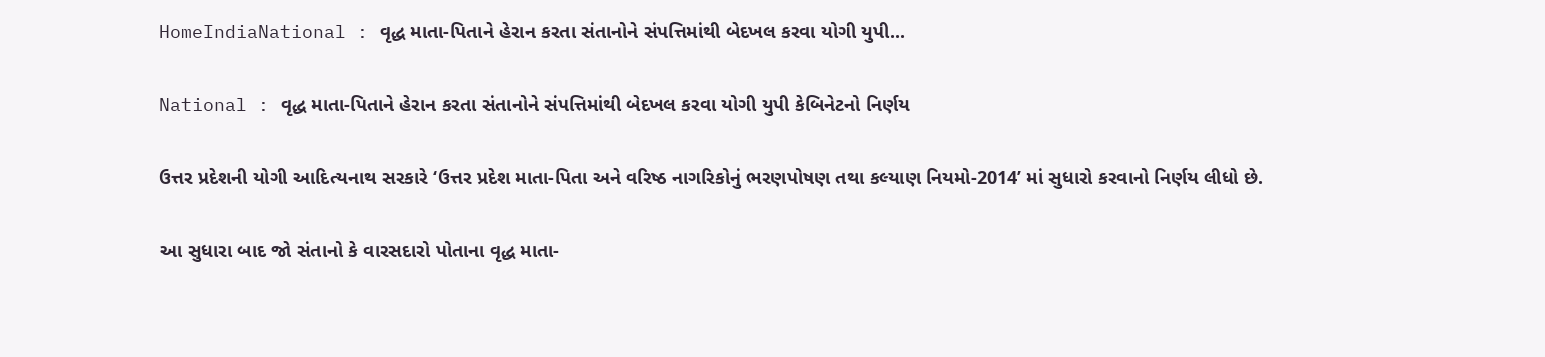HomeIndiaNational : વૃદ્ધ માતા-પિતાને હેરાન કરતા સંતાનોને સંપત્તિમાંથી બેદખલ કરવા યોગી યુપી...

National : વૃદ્ધ માતા-પિતાને હેરાન કરતા સંતાનોને સંપત્તિમાંથી બેદખલ કરવા યોગી યુપી કેબિનેટનો નિર્ણય

ઉત્તર પ્રદેશની યોગી આદિત્યનાથ સરકારે ‘ઉત્તર પ્રદેશ માતા-પિતા અને વરિષ્ઠ નાગરિકોનું ભરણપોષણ તથા કલ્યાણ નિયમો-2014’ માં સુધારો કરવાનો નિર્ણય લીધો છે.

આ સુધારા બાદ જો સંતાનો કે વારસદારો પોતાના વૃદ્ધ માતા-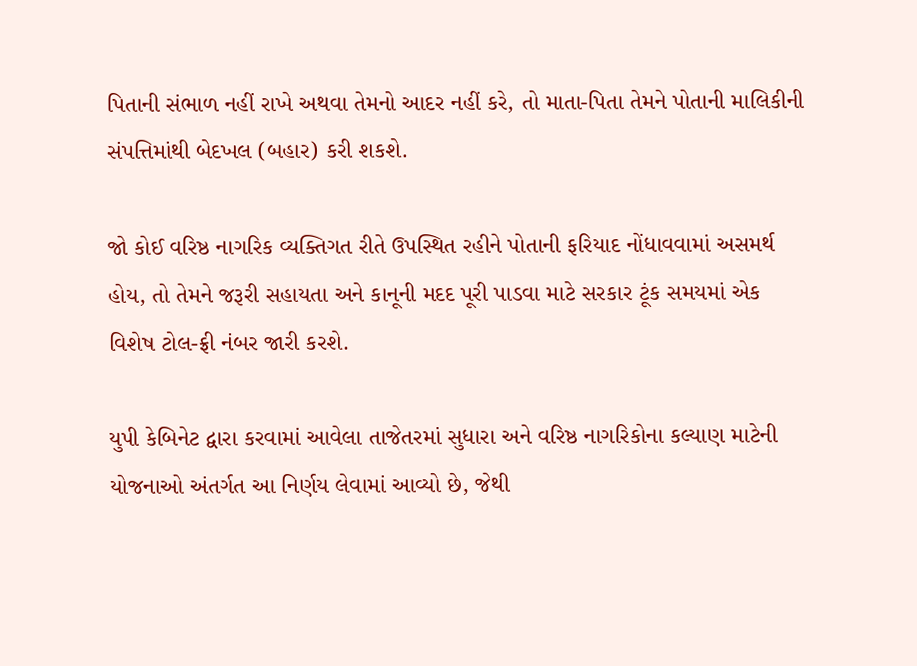પિતાની સંભાળ નહીં રાખે અથવા તેમનો આદર નહીં કરે, તો માતા-પિતા તેમને પોતાની માલિકીની સંપત્તિમાંથી બેદખલ (બહાર) કરી શકશે.

જો કોઈ વરિષ્ઠ નાગરિક વ્યક્તિગત રીતે ઉપસ્થિત રહીને પોતાની ફરિયાદ નોંધાવવામાં અસમર્થ હોય, તો તેમને જરૂરી સહાયતા અને કાનૂની મદદ પૂરી પાડવા માટે સરકાર ટૂંક સમયમાં એક વિશેષ ટોલ-ફ્રી નંબર જારી કરશે.

યુપી કેબિનેટ દ્વારા કરવામાં આવેલા તાજેતરમાં સુધારા અને વરિષ્ઠ નાગરિકોના કલ્યાણ માટેની યોજનાઓ અંતર્ગત આ નિર્ણય લેવામાં આવ્યો છે, જેથી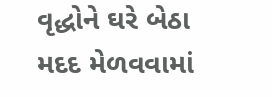વૃદ્ધોને ઘરે બેઠા મદદ મેળવવામાં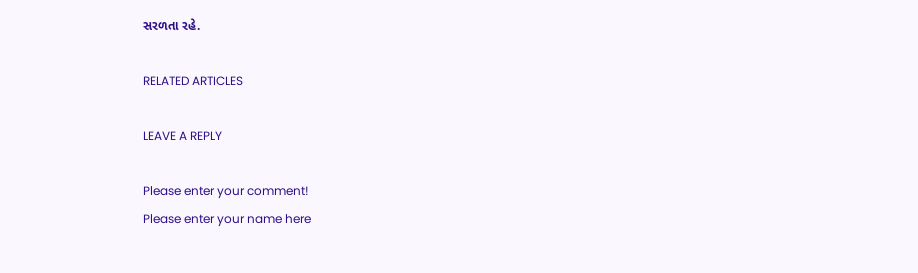સરળતા રહે.

RELATED ARTICLES

LEAVE A REPLY

Please enter your comment!
Please enter your name here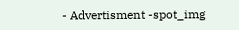- Advertisment -spot_img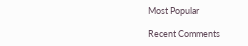Most Popular

Recent Comments